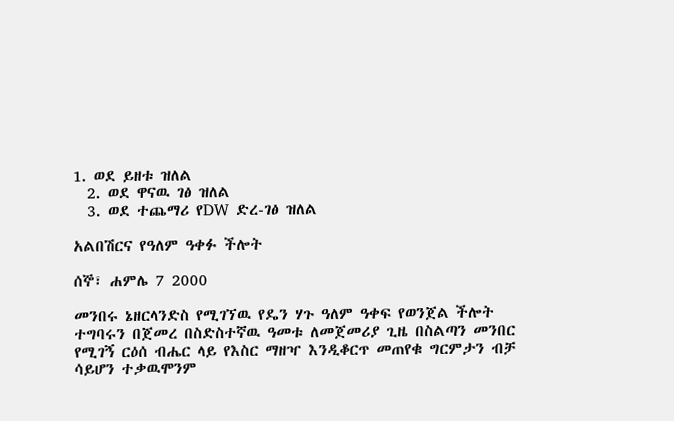1. ወደ ይዘቱ ዝለል
  2. ወደ ዋናዉ ገፅ ዝለል
  3. ወደ ተጨማሪ የDW ድረ-ገፅ ዝለል

አልበሽርና የዓለም ዓቀፉ ችሎት

ሰኞ፣ ሐምሌ 7 2000

መንበሩ ኔዘርላንድስ የሚገኘዉ የዴን ሃጉ ዓለም ዓቀፍ የወንጀል ችሎት ተግባሩን በጀመረ በስድስተኛዉ ዓመቱ ለመጀመሪያ ጊዜ በስልጣን መንበር የሚገኝ ርዕሰ ብሔር ላይ የእስር ማዘዣ እንዲቆርጥ መጠየቁ ግርምታን ብቻ ሳይሆን ተቃዉሞንም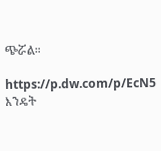ጭሯል።

https://p.dw.com/p/EcN5
እንዴት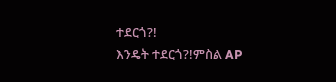ተደርጎ?!
እንዴት ተደርጎ?!ምስል AP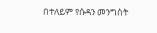በተለይም የሱዳን መንግስት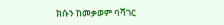ክሱን ከመቃወም ባሻገር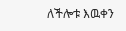ለችሎቱ እዉቀን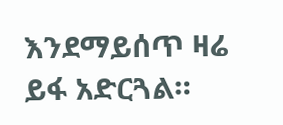እንደማይሰጥ ዛሬ ይፋ አድርጓል።